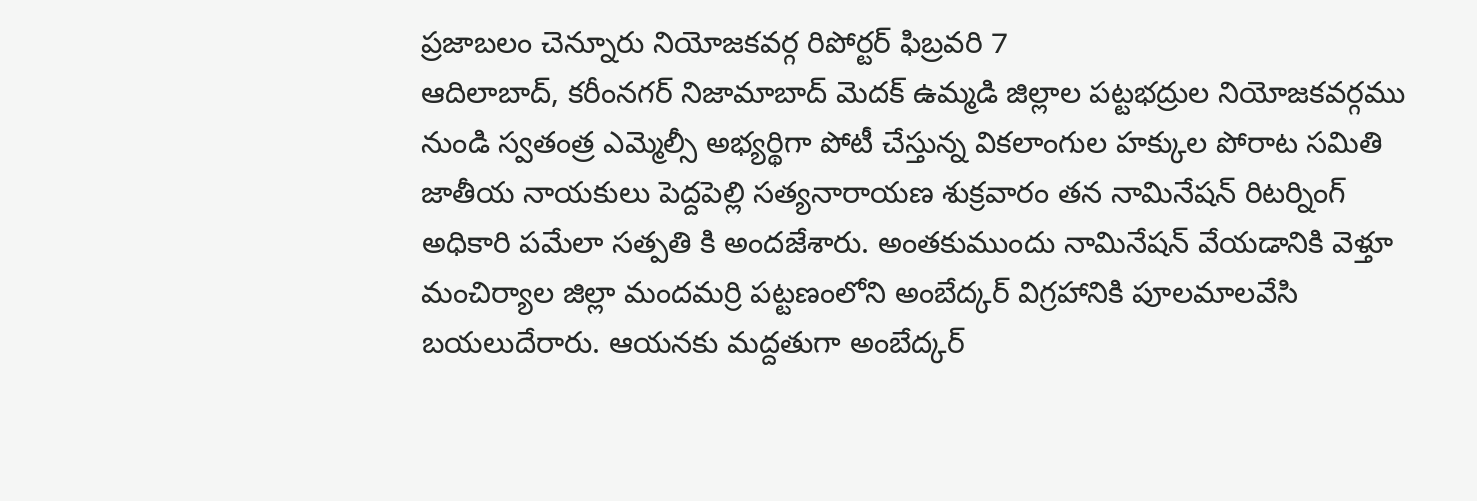ప్రజాబలం చెన్నూరు నియోజకవర్గ రిపోర్టర్ ఫిబ్రవరి 7
ఆదిలాబాద్, కరీంనగర్ నిజామాబాద్ మెదక్ ఉమ్మడి జిల్లాల పట్టభద్రుల నియోజకవర్గము నుండి స్వతంత్ర ఎమ్మెల్సీ అభ్యర్థిగా పోటీ చేస్తున్న వికలాంగుల హక్కుల పోరాట సమితి జాతీయ నాయకులు పెద్దపెల్లి సత్యనారాయణ శుక్రవారం తన నామినేషన్ రిటర్నింగ్ అధికారి పమేలా సత్పతి కి అందజేశారు. అంతకుముందు నామినేషన్ వేయడానికి వెళ్తూ మంచిర్యాల జిల్లా మందమర్రి పట్టణంలోని అంబేద్కర్ విగ్రహానికి పూలమాలవేసి బయలుదేరారు. ఆయనకు మద్దతుగా అంబేద్కర్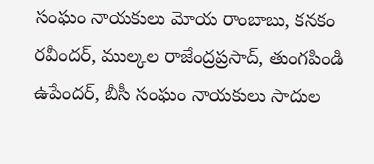సంఘం నాయకులు మోయ రాంబాబు, కనకం రవీందర్, ముల్కల రాజేంద్రప్రసాద్, తుంగపిండి ఉపేందర్, బీసీ సంఘం నాయకులు సాదుల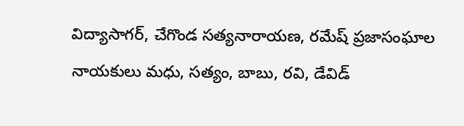విద్యాసాగర్, చేగొండ సత్యనారాయణ, రమేష్ ప్రజాసంఘాల నాయకులు మధు, సత్యం, బాబు, రవి, డేవిడ్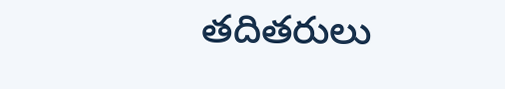తదితరులు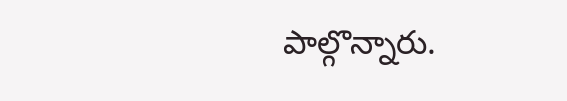పాల్గొన్నారు.